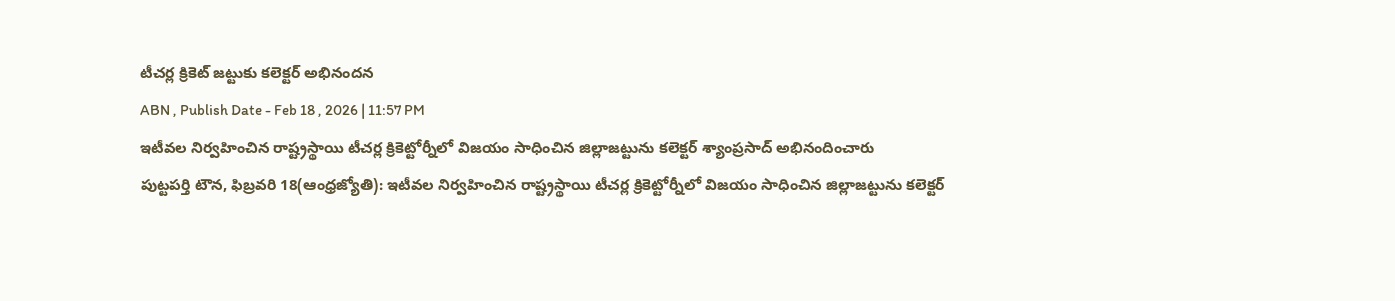టీచర్ల క్రికెట్ జట్టుకు కలెక్టర్ అభినందన
ABN , Publish Date - Feb 18 , 2026 | 11:57 PM
ఇటీవల నిర్వహించిన రాష్ట్రస్థాయి టీచర్ల క్రికెట్టోర్నీలో విజయం సాధించిన జిల్లాజట్టును కలెక్టర్ శ్యాంప్రసాద్ అభినందించారు
పుట్టపర్తి టౌన, ఫిబ్రవరి 18(ఆంధ్రజ్యోతి): ఇటీవల నిర్వహించిన రాష్ట్రస్థాయి టీచర్ల క్రికెట్టోర్నీలో విజయం సాధించిన జిల్లాజట్టును కలెక్టర్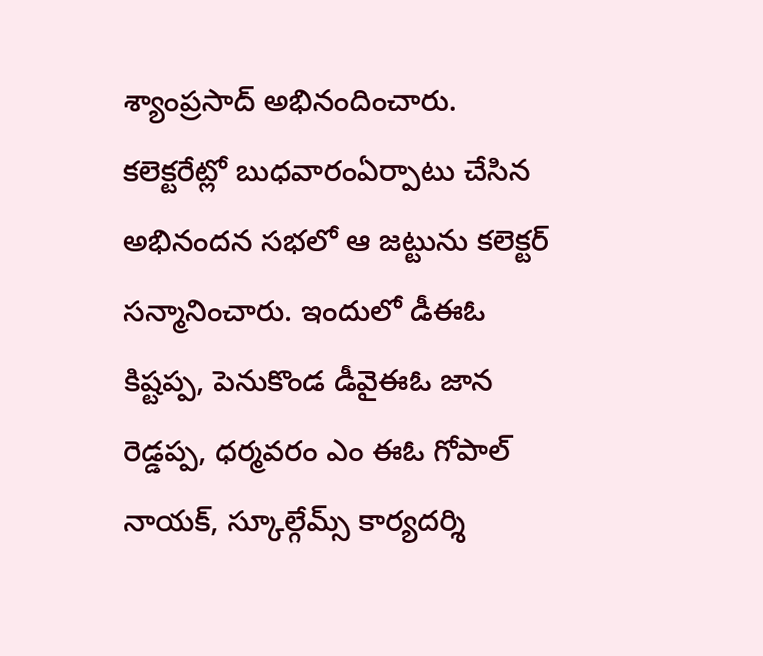శ్యాంప్రసాద్ అభినందించారు. కలెక్టరేట్లో బుధవారంఏర్పాటు చేసిన అభినందన సభలో ఆ జట్టును కలెక్టర్ సన్మానించారు. ఇందులో డీఈఓ కిష్టప్ప, పెనుకొండ డీవైఈఓ జాన రెడ్డప్ప, ధర్మవరం ఎం ఈఓ గోపాల్ నాయక్, స్కూల్గేమ్స్ కార్యదర్శి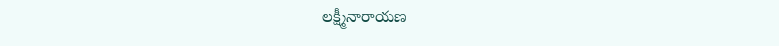లక్ష్మీనారాయణ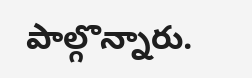పాల్గొన్నారు.